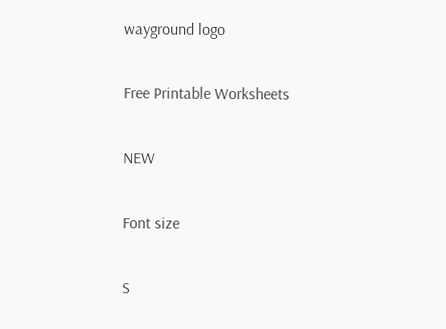wayground logo

Free Printable Worksheets

NEW

Font size

S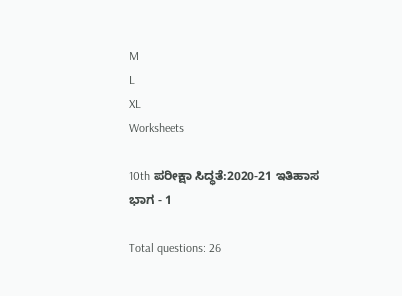M
L
XL
Worksheets

10th ಪರೀಕ್ಷಾ ಸಿದ್ಧತೆ:2020-21 ಇತಿಹಾಸ ಭಾಗ - 1

Total questions: 26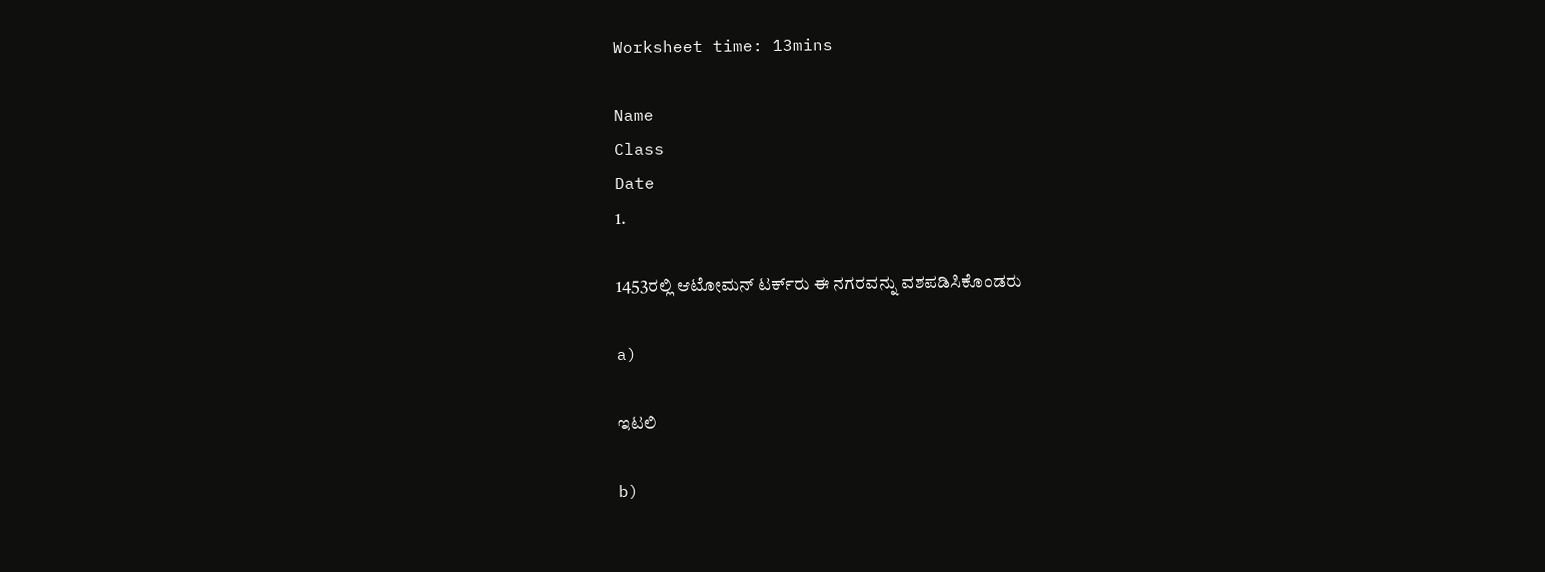Worksheet time: 13mins

Name
Class
Date
1.

1453ರಲ್ಲಿ ಆಟೋಮನ್ ಟರ್ಕ್‍ರು ಈ ನಗರವನ್ನು ವಶಪಡಿಸಿಕೊಂಡರು

a)

ಇಟಲಿ

b)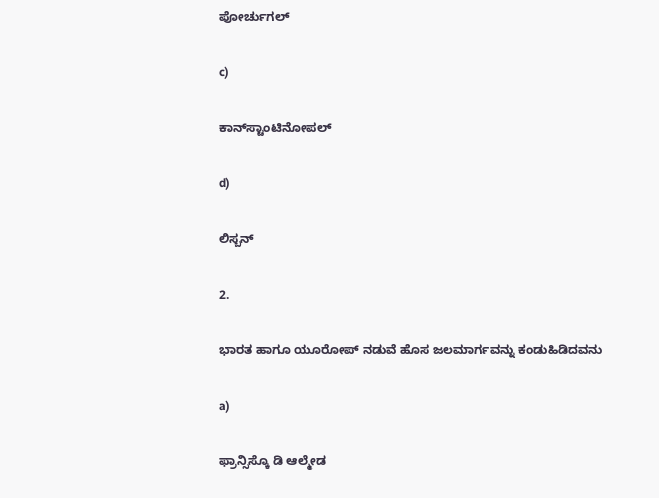ಪೋರ್ಚುಗಲ್

c)

ಕಾನ್‍ಸ್ಟಾಂಟಿನೋಪಲ್

d)

ಲಿಸ್ಬನ್

2.

ಭಾರತ ಹಾಗೂ ಯೂರೋಪ್ ನಡುವೆ ಹೊಸ ಜಲಮಾರ್ಗವನ್ನು ಕಂಡುಹಿಡಿದವನು

a)

ಫ್ರಾನ್ಸಿಸ್ಕೊ ಡಿ ಆಲ್ಮೇಡ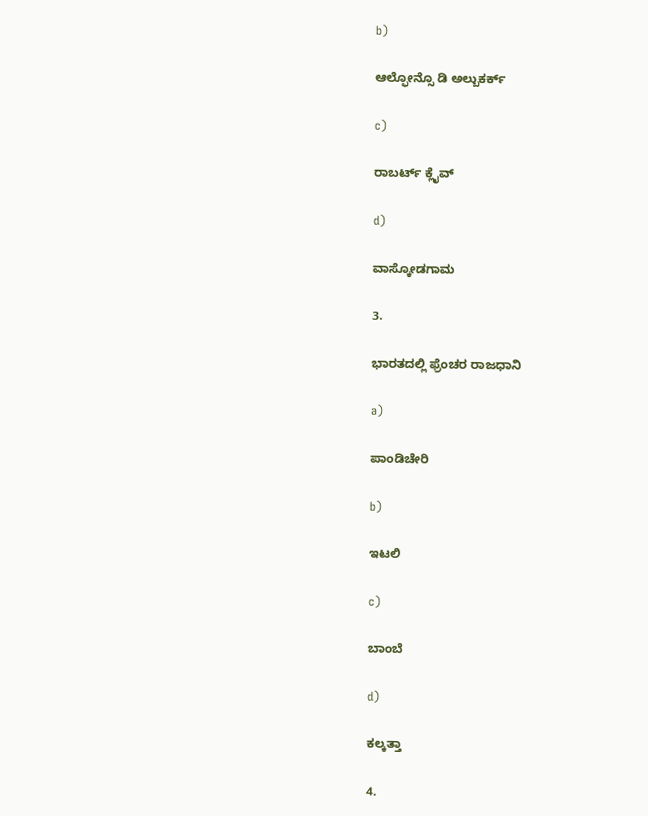b)

ಆಲ್ಫೋನ್ಸೊ ಡಿ ಅಲ್ಬುಕರ್ಕ್

c)

ರಾಬರ್ಟ್ ಕ್ಲೈವ್

d)

ವಾಸ್ಕೋಡಗಾಮ

3.

ಭಾರತದಲ್ಲಿ ಫ್ರೆಂಚರ ರಾಜಧಾನಿ

a)

ಪಾಂಡಿಚೇರಿ

b)

ಇಟಲಿ

c)

ಬಾಂಬೆ

d)

ಕಲ್ಕತ್ತಾ

4.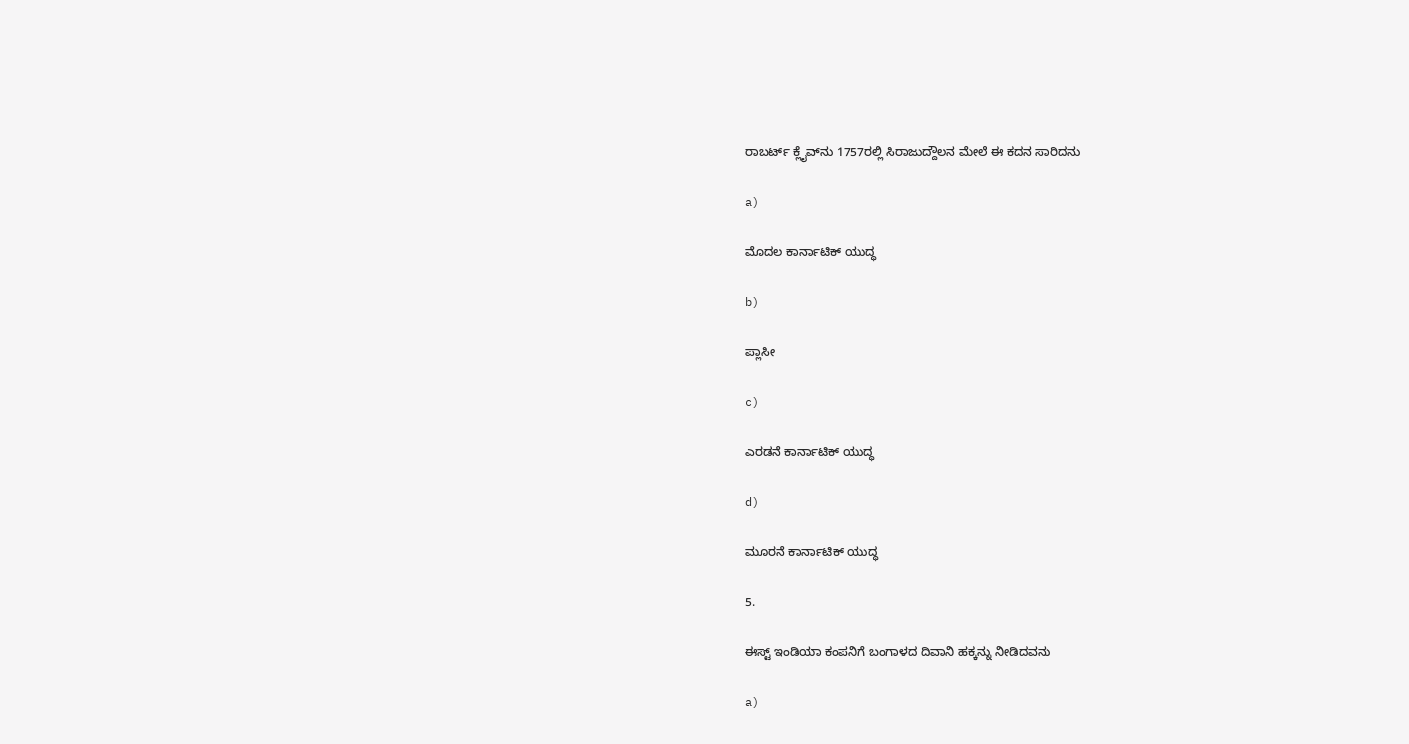ರಾಬರ್ಟ್ ಕ್ಲೈವ್‍ನು 1757ರಲ್ಲಿ ಸಿರಾಜುದ್ದೌಲನ ಮೇಲೆ ಈ ಕದನ ಸಾರಿದನು

a)

ಮೊದಲ ಕಾರ್ನಾಟಿಕ್ ಯುದ್ಧ

b)

ಪ್ಲಾಸೀ

c)

ಎರಡನೆ ಕಾರ್ನಾಟಿಕ್ ಯುದ್ಧ

d)

ಮೂರನೆ ಕಾರ್ನಾಟಿಕ್ ಯುದ್ಧ

5.

ಈಸ್ಟ್ ಇಂಡಿಯಾ ಕಂಪನಿಗೆ ಬಂಗಾಳದ ದಿವಾನಿ ಹಕ್ಕನ್ನು ನೀಡಿದವನು

a)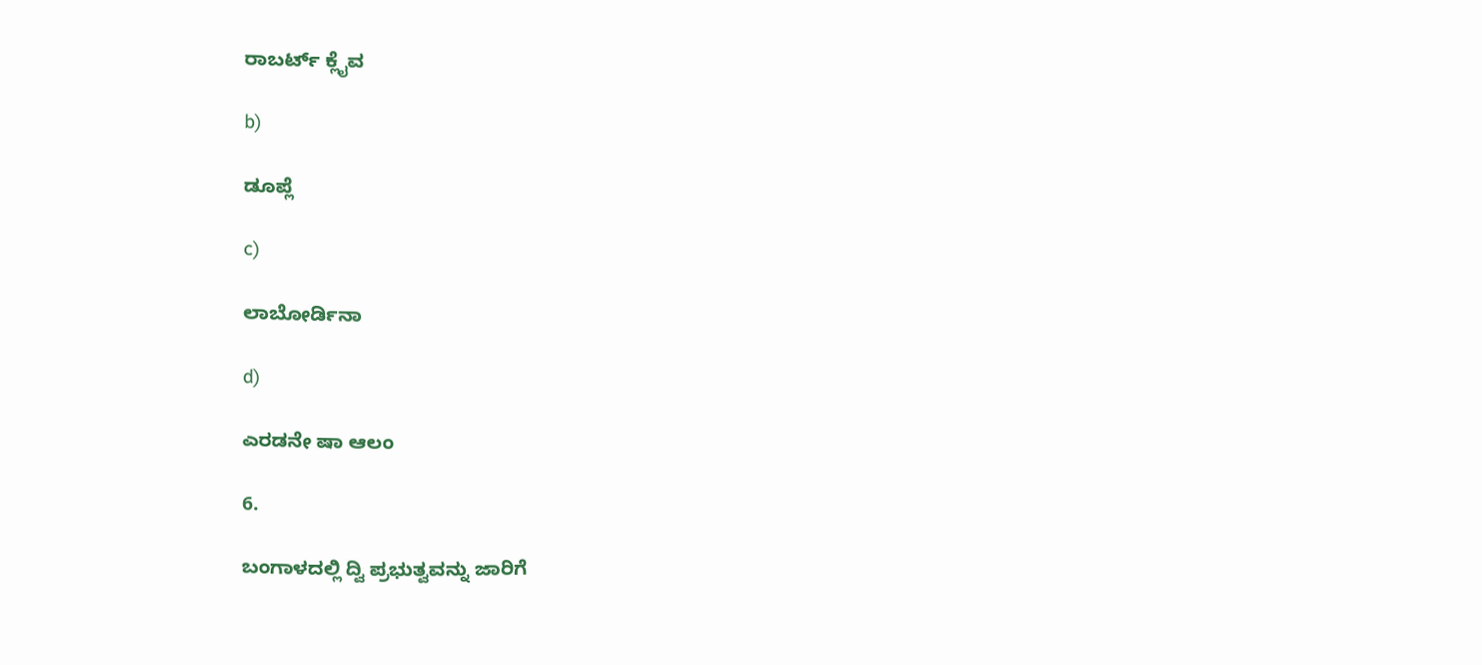ರಾಬರ್ಟ್ ಕ್ಲೈವ

b)

ಡೂಪ್ಲೆ

c)

ಲಾಬೋರ್ಡಿನಾ

d)

ಎರಡನೇ ಷಾ ಆಲಂ

6.

ಬಂಗಾಳದಲ್ಲಿ ದ್ವಿ ಪ್ರಭುತ್ವವನ್ನು ಜಾರಿಗೆ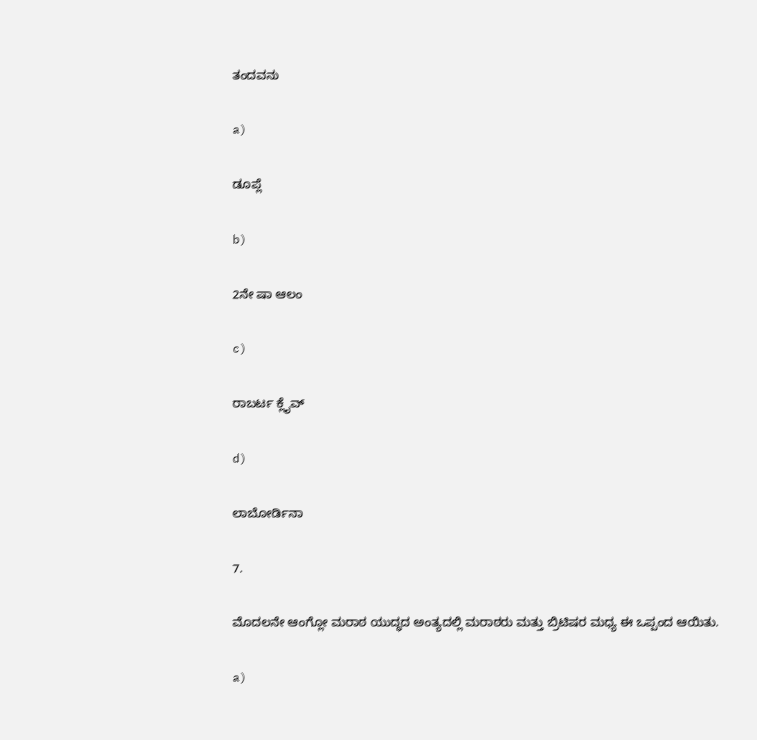ತಂದವನು

a)

ಡೂಪ್ಲೆ

b)

2ನೇ ಷಾ ಆಲಂ

c)

ರಾಬರ್ಟ ಕ್ಲೈವ್

d)

ಲಾಬೋರ್ಡಿನಾ

7.

ಮೊದಲನೇ ಆಂಗ್ಲೋ ಮರಾಠ ಯುದ್ಧದ ಅಂತ್ಯದಲ್ಲಿ ಮರಾಠರು ಮತ್ತು ಬ್ರಿಟಿಷರ ಮಧ್ಯ ಈ ಒಪ್ಪಂದ ಆಯಿತು.

a)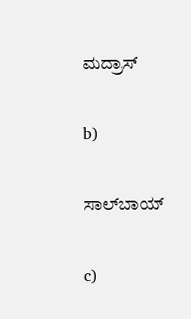ಮದ್ರಾಸ್

b)

ಸಾಲ್‍ಬಾಯ್

c)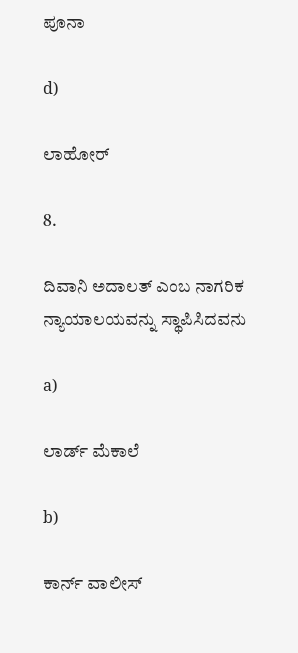ಪೂನಾ

d)

ಲಾಹೋರ್

8.

ದಿವಾನಿ ಅದಾಲತ್ ಎಂಬ ನಾಗರಿಕ ನ್ಯಾಯಾಲಯವನ್ನು ಸ್ಥಾಪಿಸಿದವನು

a)

ಲಾರ್ಡ್ ಮೆಕಾಲೆ

b)

ಕಾರ್ನ್ ವಾಲೀಸ್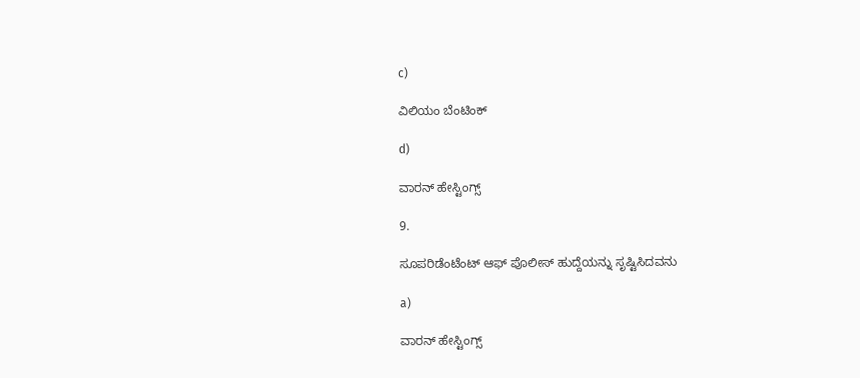c)

ವಿಲಿಯಂ ಬೆಂಟಿಂಕ್

d)

ವಾರನ್ ಹೇಸ್ಟಿಂಗ್ಸ್

9.

ಸೂಪರಿಡೆಂಟೆಂಟ್ ಆಫ್ ಪೊಲೀಸ್ ಹುದ್ದೆಯನ್ನು ಸೃಷ್ಟಿಸಿದವನು

a)

ವಾರನ್ ಹೇಸ್ಟಿಂಗ್ಸ್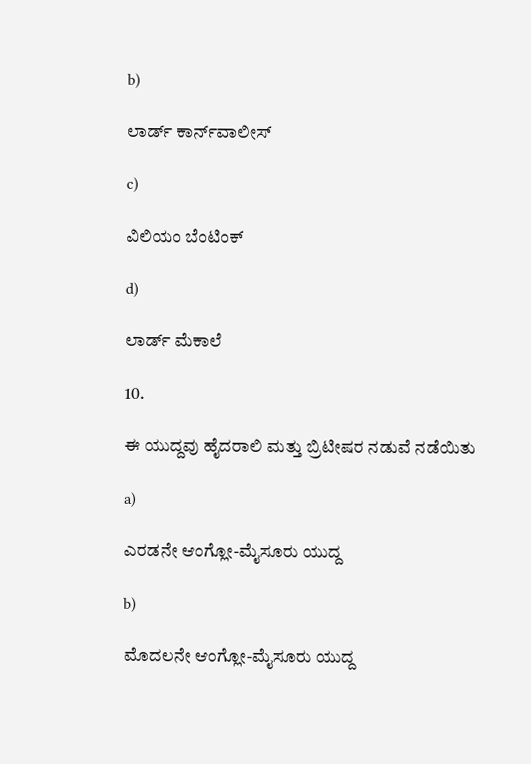b)

ಲಾರ್ಡ್ ಕಾರ್ನ್‍ವಾಲೀಸ್

c)

ವಿಲಿಯಂ ಬೆಂಟಿಂಕ್

d)

ಲಾರ್ಡ್ ಮೆಕಾಲೆ

10.

ಈ ಯುದ್ದವು ಹೈದರಾಲಿ ಮತ್ತು ಬ್ರಿಟೀಷರ ನಡುವೆ ನಡೆಯಿತು

a)

ಎರಡನೇ ಆಂಗ್ಲೋ-ಮೈಸೂರು ಯುದ್ದ

b)

ಮೊದಲನೇ ಆಂಗ್ಲೋ-ಮೈಸೂರು ಯುದ್ದ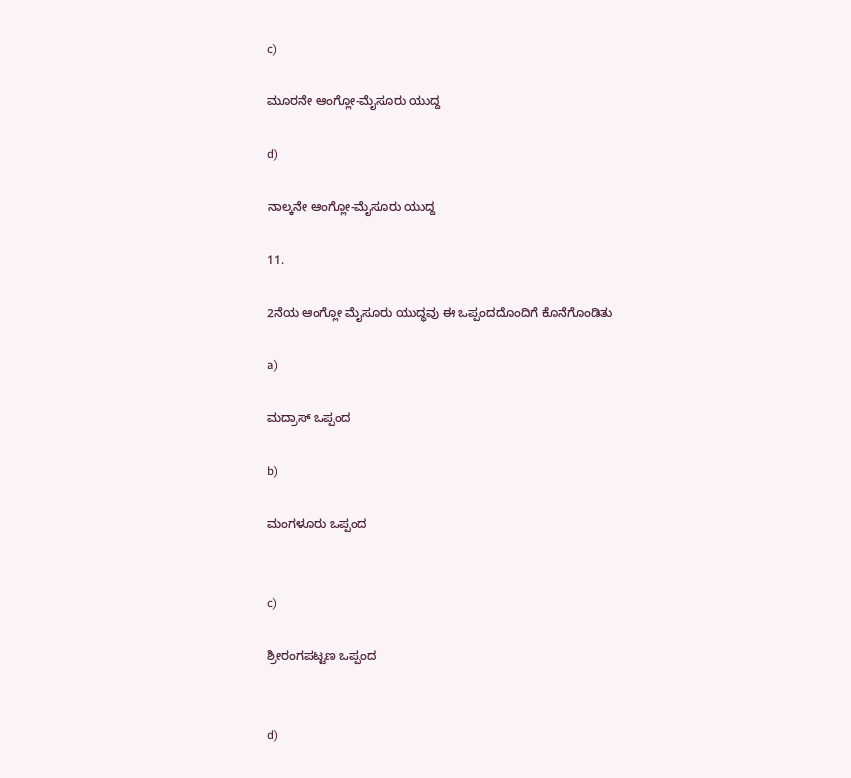c)

ಮೂರನೇ ಆಂಗ್ಲೋ-ಮೈಸೂರು ಯುದ್ದ

d)

ನಾಲ್ಕನೇ ಆಂಗ್ಲೋ-ಮೈಸೂರು ಯುದ್ದ

11.

2ನೆಯ ಆಂಗ್ಲೋ ಮೈಸೂರು ಯುದ್ಧವು ಈ ಒಪ್ಪಂದದೊಂದಿಗೆ ಕೊನೆಗೊಂಡಿತು

a)

ಮದ್ರಾಸ್ ಒಪ್ಪಂದ

b)

ಮಂಗಳೂರು ಒಪ್ಪಂದ


c)

ಶ್ರೀರಂಗಪಟ್ಟಣ ಒಪ್ಪಂದ


d)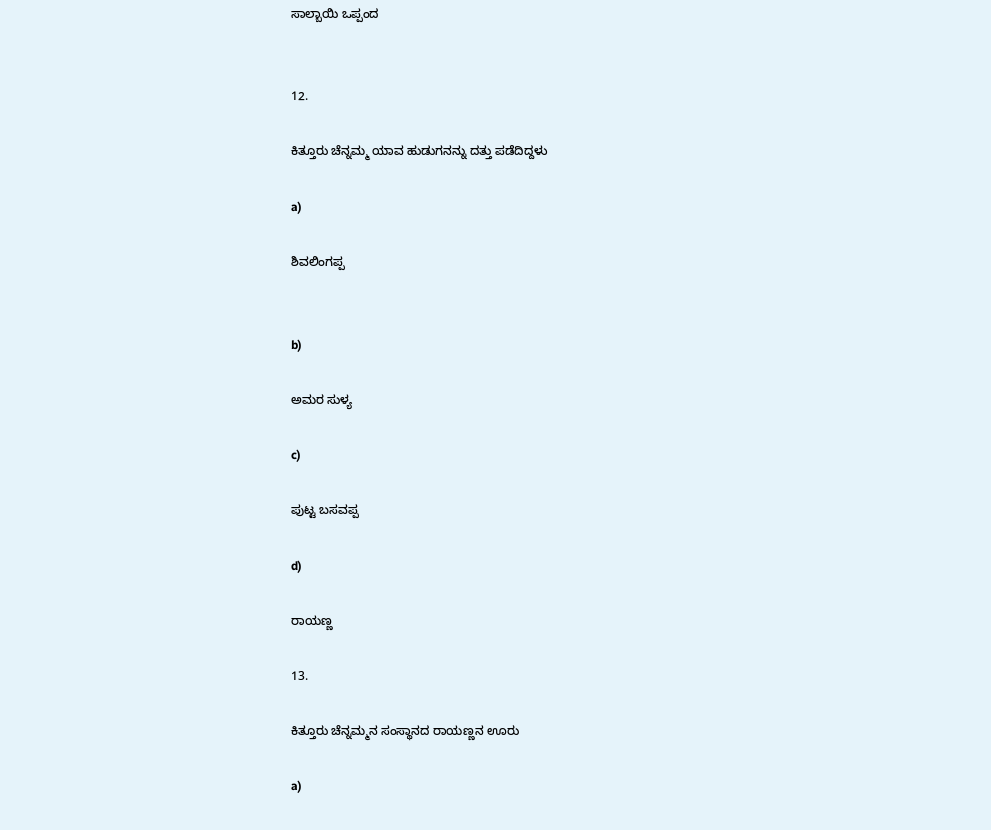ಸಾಲ್ಬಾಯಿ ಒಪ್ಪಂದ


12.

ಕಿತ್ತೂರು ಚೆನ್ನಮ್ಮ ಯಾವ ಹುಡುಗನನ್ನು ದತ್ತು ಪಡೆದಿದ್ದಳು

a)

ಶಿವಲಿಂಗಪ್ಪ


b)

ಅಮರ ಸುಳ್ಯ

c)

ಪುಟ್ಟ ಬಸವಪ್ಪ

d)

ರಾಯಣ್ಣ

13.

ಕಿತ್ತೂರು ಚೆನ್ನಮ್ಮನ ಸಂಸ್ಥಾನದ ರಾಯಣ್ಣನ ಊರು

a)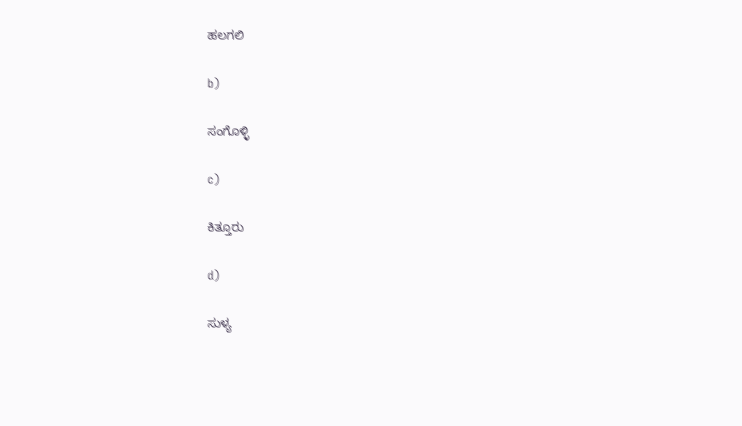ಹಲಗಲಿ

b)

ಸಂಗೊಳ್ಳಿ

c)

ಕಿತ್ತೂರು

d)

ಸುಳ್ಯ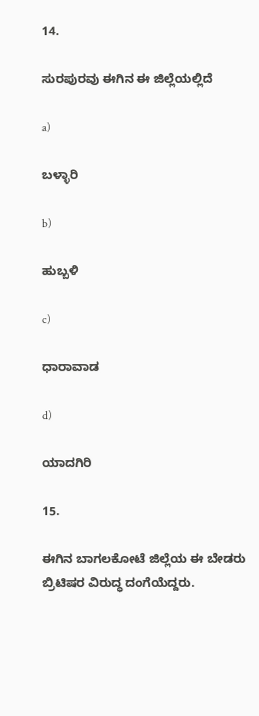14.

ಸುರಪುರವು ಈಗಿನ ಈ ಜಿಲ್ಲೆಯಲ್ಲಿದೆ

a)

ಬಳ್ಳಾರಿ

b)

ಹುಬ್ಬಳಿ

c)

ಧಾರಾವಾಡ

d)

ಯಾದಗಿರಿ

15.

ಈಗಿನ ಬಾಗಲಕೋಟೆ ಜಿಲ್ಲೆಯ ಈ ಬೇಡರು ಬ್ರಿಟಿಷರ ವಿರುದ್ಧ ದಂಗೆಯೆದ್ದರು.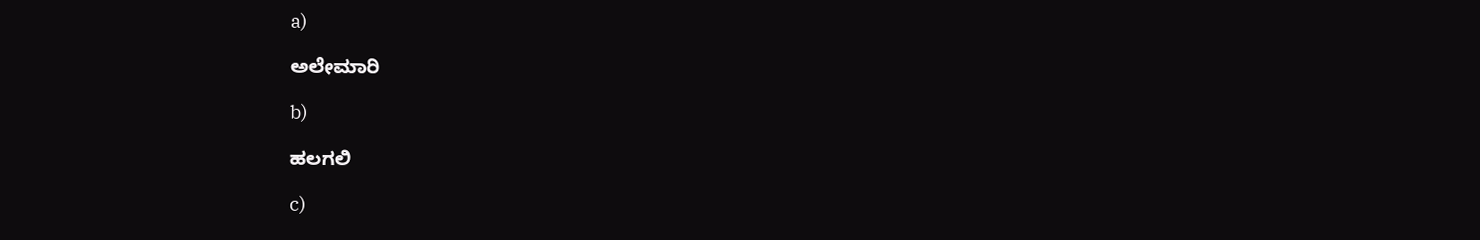a)

ಅಲೇಮಾರಿ

b)

ಹಲಗಲಿ

c)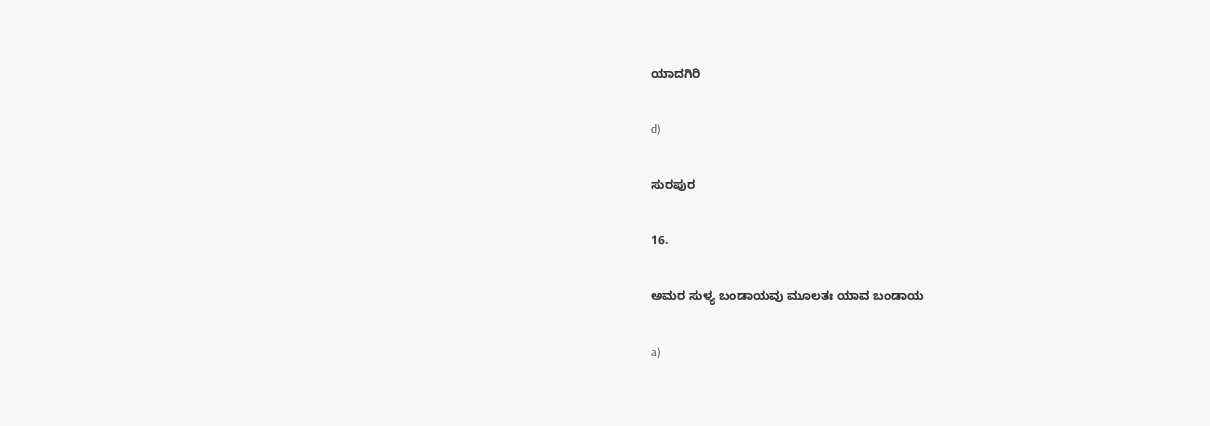ಯಾದಗಿರಿ

d)

ಸುರಪುರ

16.

ಅಮರ ಸುಳ್ಯ ಬಂಡಾಯವು ಮೂಲತಃ ಯಾವ ಬಂಡಾಯ

a)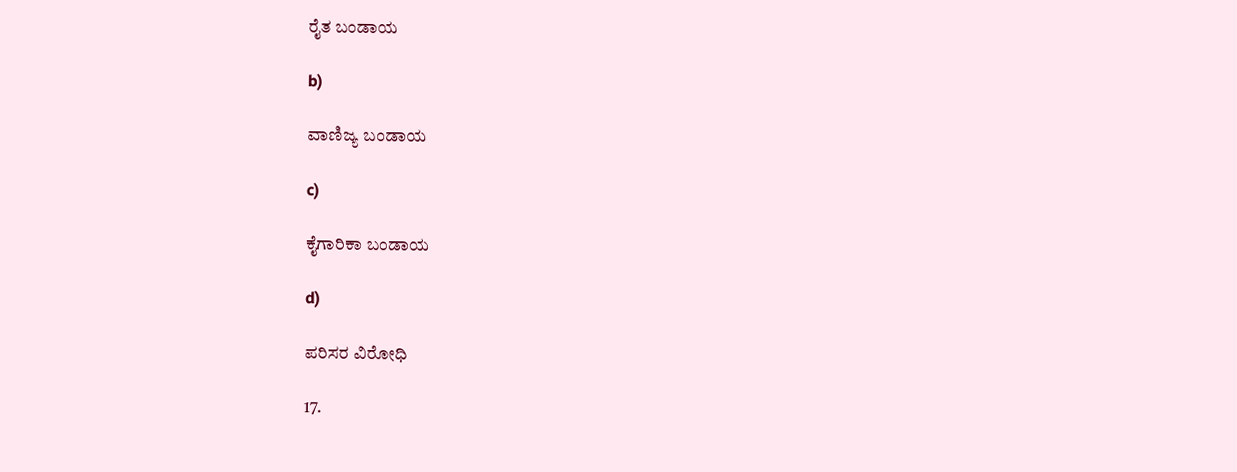ರೈತ ಬಂಡಾಯ

b)

ವಾಣಿಜ್ಯ ಬಂಡಾಯ

c)

ಕೈಗಾರಿಕಾ ಬಂಡಾಯ

d)

ಪರಿಸರ ವಿರೋಧಿ

17.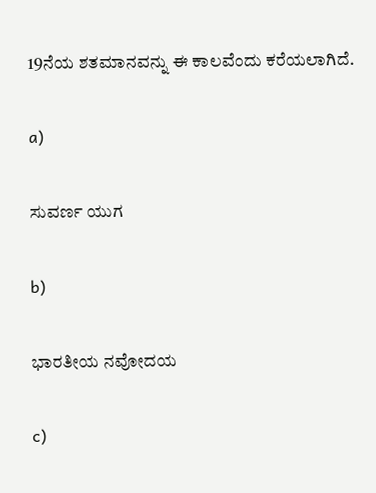19ನೆಯ ಶತಮಾನವನ್ನು ಈ ಕಾಲವೆಂದು ಕರೆಯಲಾಗಿದೆ.

a)

ಸುವರ್ಣ ಯುಗ

b)

ಭಾರತೀಯ ನವೋದಯ

c)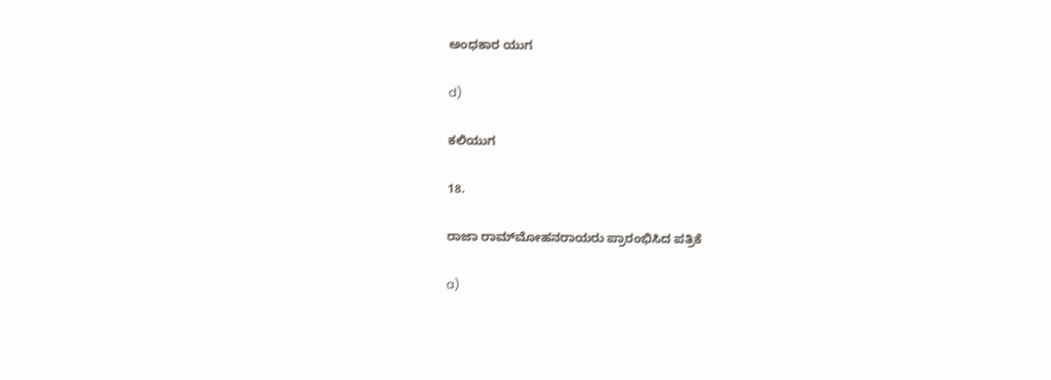ಅಂಧಕಾರ ಯುಗ

d)

ಕಲಿಯುಗ

18.

ರಾಜಾ ರಾಮ್‍ಮೋಹನರಾಯರು ಪ್ರಾರಂಭಿಸಿದ ಪತ್ರಿಕೆ

a)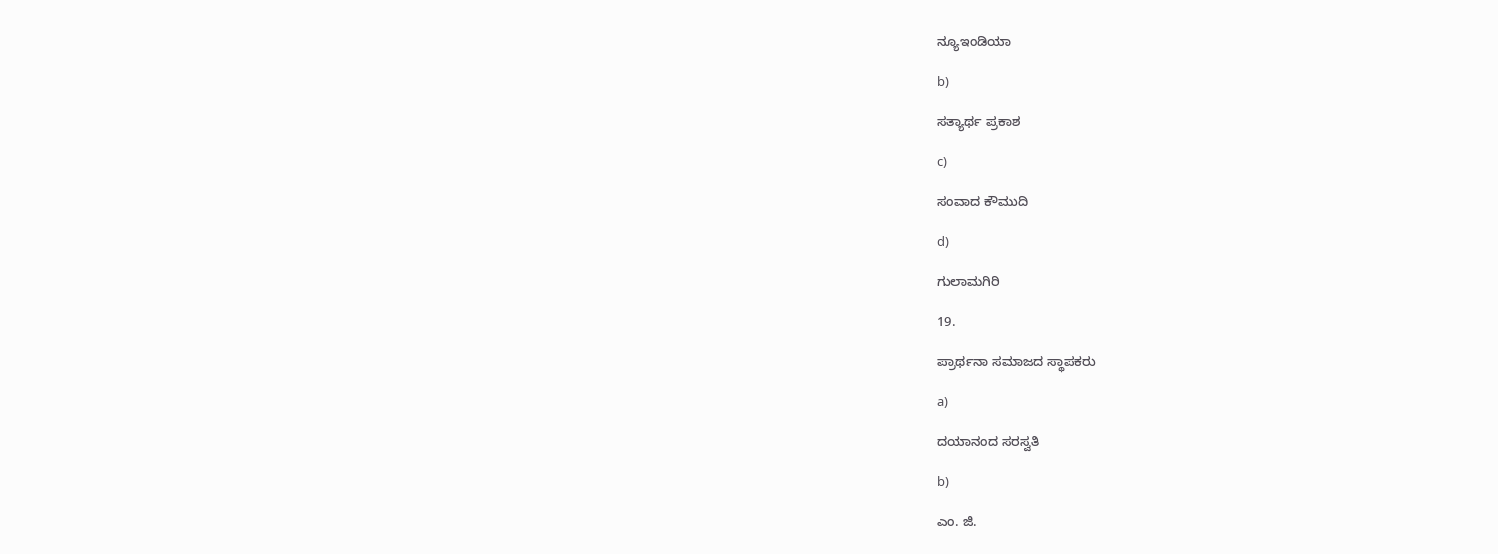ನ್ಯೂಇಂಡಿಯಾ

b)

ಸತ್ಯಾರ್ಥ ಪ್ರಕಾಶ

c)

ಸಂವಾದ ಕೌಮುದಿ

d)

ಗುಲಾಮಗಿರಿ

19.

ಪ್ರಾರ್ಥನಾ ಸಮಾಜದ ಸ್ಥಾಪಕರು

a)

ದಯಾನಂದ ಸರಸ್ವತಿ

b)

ಎಂ. ಜಿ.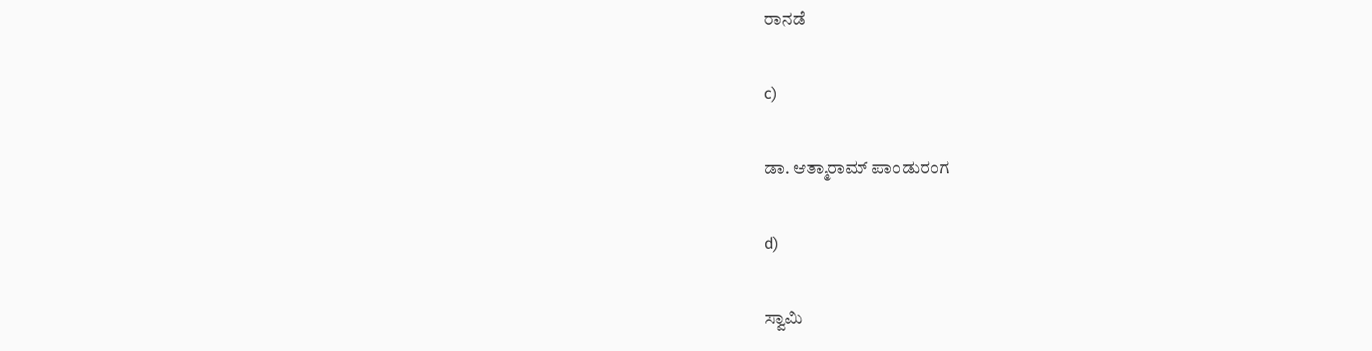ರಾನಡೆ

c)

ಡಾ. ಆತ್ಮಾರಾಮ್ ಪಾಂಡುರಂಗ

d)

ಸ್ವಾಮಿ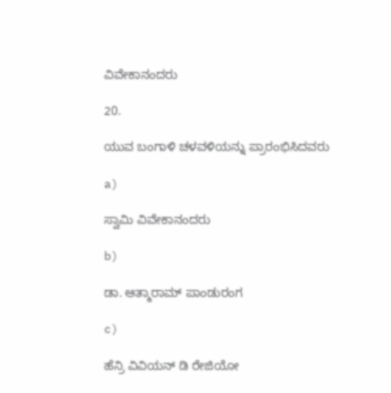ವಿವೇಕಾನಂದರು

20.

ಯುವ ಬಂಗಾಳಿ ಚಳವಳಿಯನ್ನು ಪ್ರಾರಂಭಿಸಿದವರು

a)

ಸ್ವಾಮಿ ವಿವೇಕಾನಂದರು

b)

ಡಾ. ಆತ್ಮಾರಾಮ್ ಪಾಂಡುರಂಗ

c)

ಹೆನ್ರಿ ವಿವಿಯನ್ ಡಿ ರೇಜಿಯೋ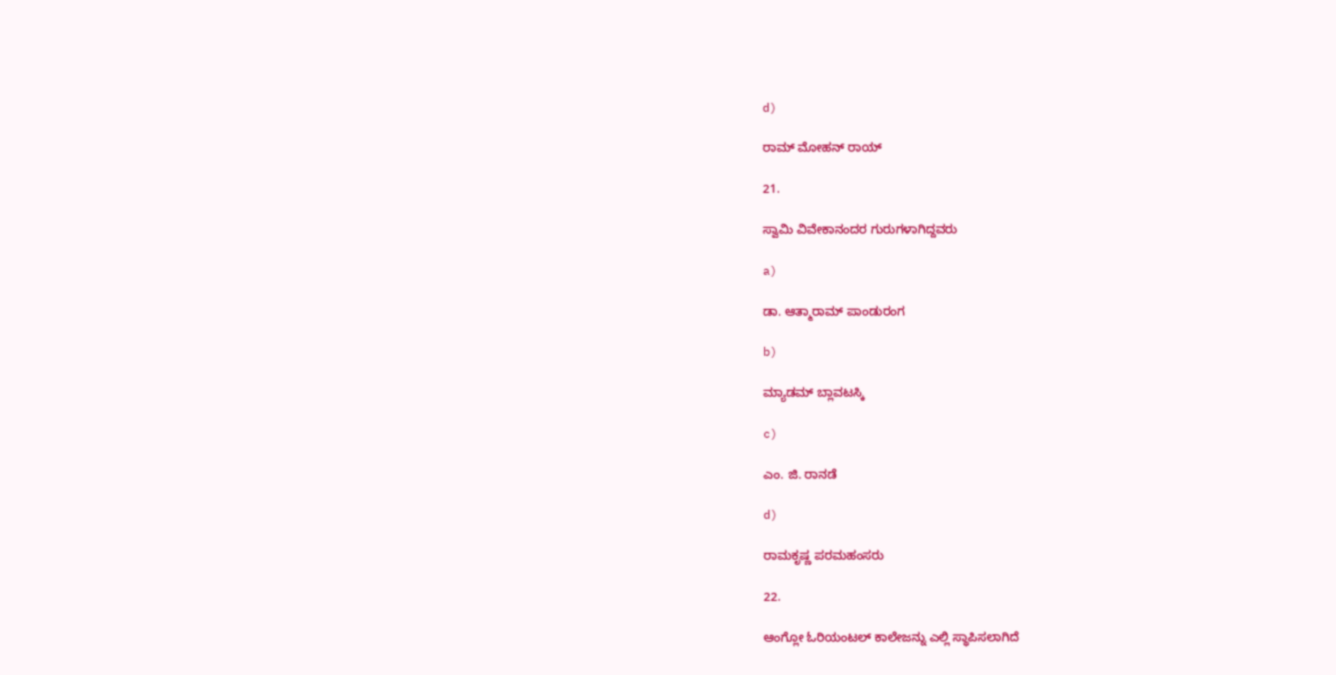d)

ರಾಮ್ ಮೋಹನ್ ರಾಯ್

21.

ಸ್ವಾಮಿ ವಿವೇಕಾನಂದರ ಗುರುಗಳಾಗಿದ್ದವರು

a)

ಡಾ. ಆತ್ಮಾರಾಮ್ ಪಾಂಡುರಂಗ

b)

ಮ್ಯಾಡಮ್ ಬ್ಲಾವಟಸ್ಕಿ

c)

ಎಂ. ಜಿ. ರಾನಡೆ

d)

ರಾಮಕೃಷ್ಣ ಪರಮಹಂಸರು

22.

ಆಂಗ್ಲೋ ಓರಿಯಂಟಲ್ ಕಾಲೇಜನ್ನು ಎಲ್ಲಿ ಸ್ಥಾಪಿಸಲಾಗಿದೆ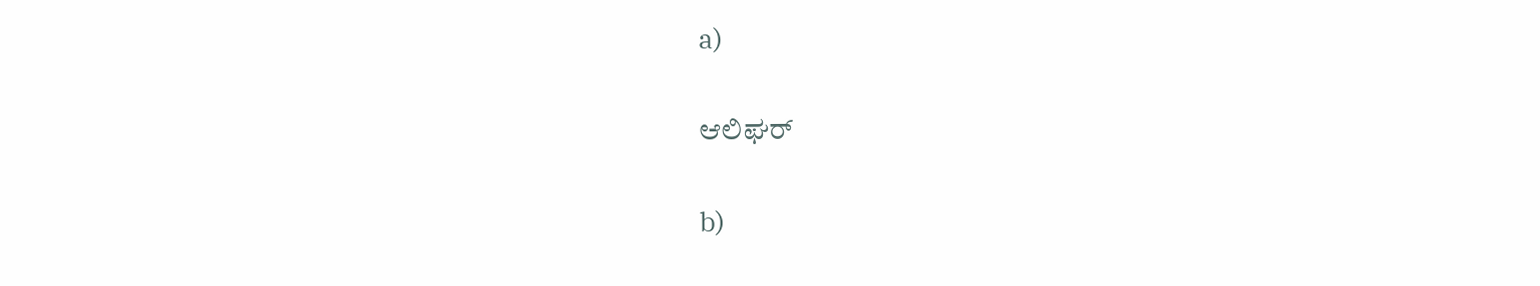a)

ಆಲಿಘರ್

b)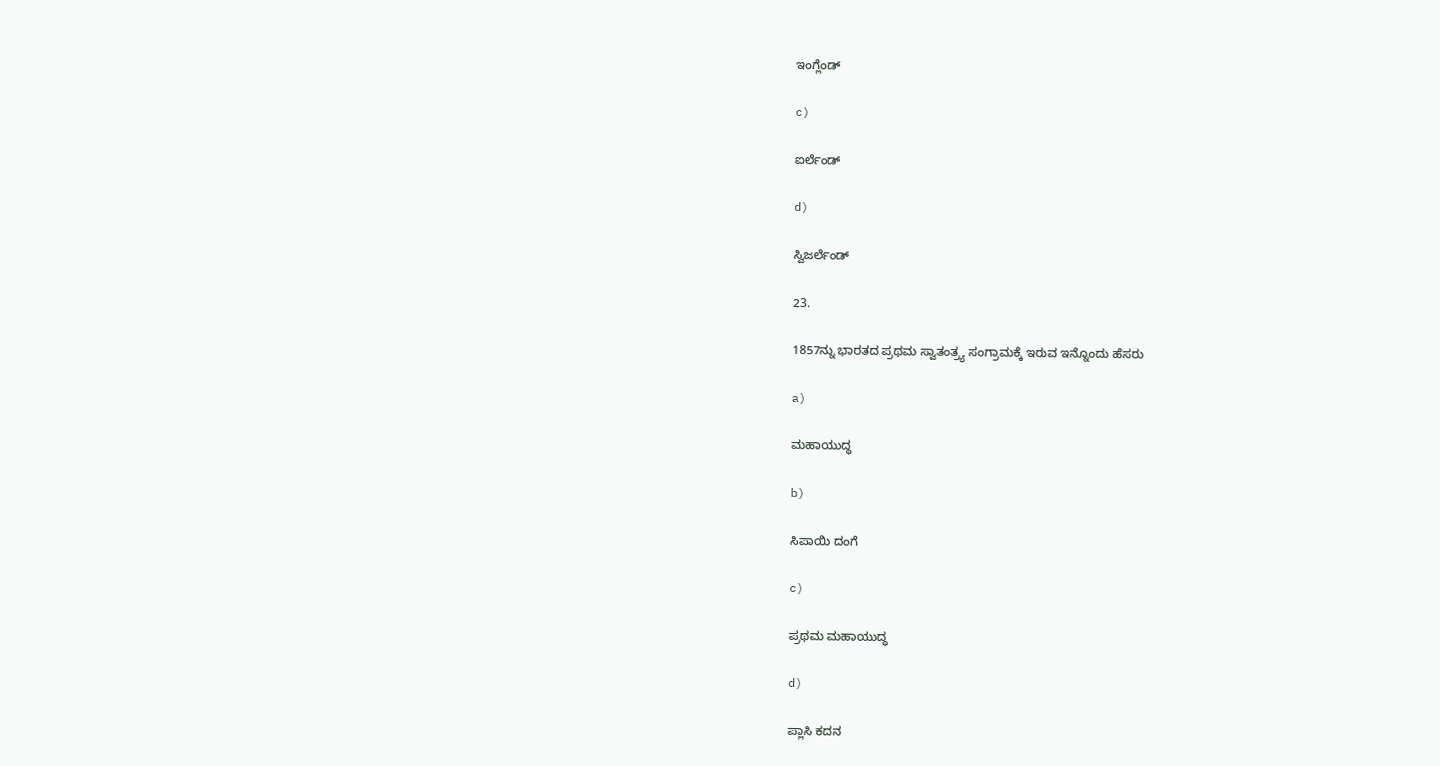ಇಂಗ್ಲೆಂಡ್

c)

ಐರ್ಲೆಂಡ್

d)

ಸ್ವಿಜರ್ಲೆಂಡ್

23.

1857ನ್ನು ಭಾರತದ ಪ್ರಥಮ ಸ್ವಾತಂತ್ರ್ಯ ಸಂಗ್ರಾಮಕ್ಕೆ ಇರುವ ಇನ್ನೊಂದು ಹೆಸರು

a)

ಮಹಾಯುದ್ಧ

b)

ಸಿಪಾಯಿ ದಂಗೆ

c)

ಪ್ರಥಮ ಮಹಾಯುದ್ಧ

d)

ಪ್ಲಾಸಿ ಕದನ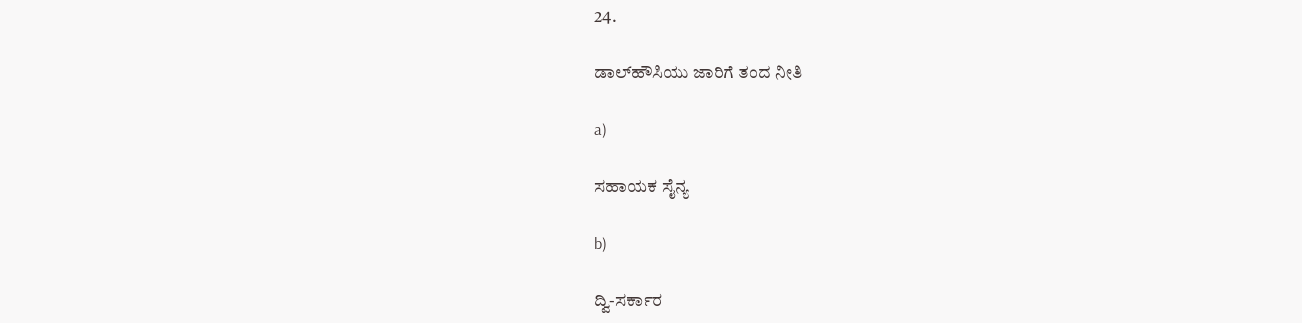24.

ಡಾಲ್‍ಹೌಸಿಯು ಜಾರಿಗೆ ತಂದ ನೀತಿ

a)

ಸಹಾಯಕ ಸೈನ್ಯ

b)

ದ್ವಿ-ಸರ್ಕಾರ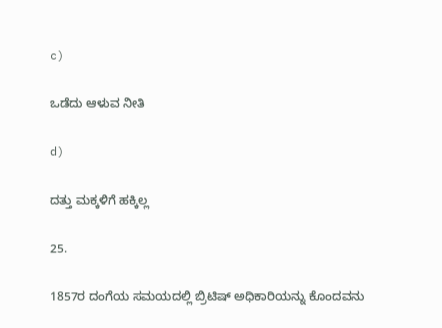c)

ಒಡೆದು ಆಳುವ ನೀತಿ

d)

ದತ್ತು ಮಕ್ಕಳಿಗೆ ಹಕ್ಕಿಲ್ಲ

25.

1857ರ ದಂಗೆಯ ಸಮಯದಲ್ಲಿ ಬ್ರಿಟಿಷ್ ಅಧಿಕಾರಿಯನ್ನು ಕೊಂದವನು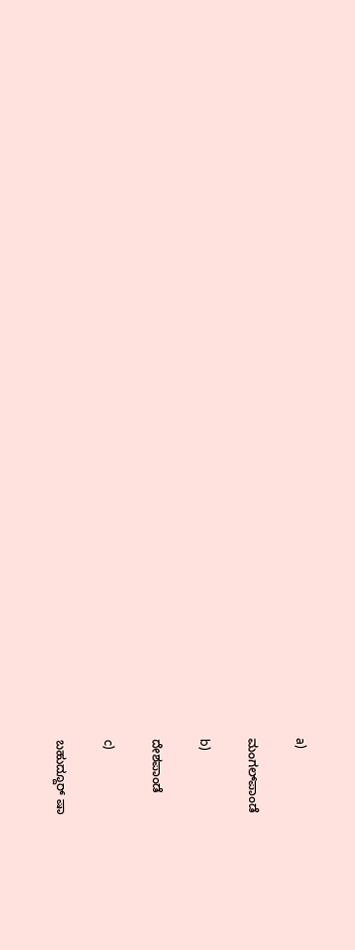a)

ಮಂಗಲ್‍ಪಾಂಡೆ

b)

ದೇಶಪಾಂಡೆ

c)

ಬಹುದ್ದೂರ್‍ ಷಾ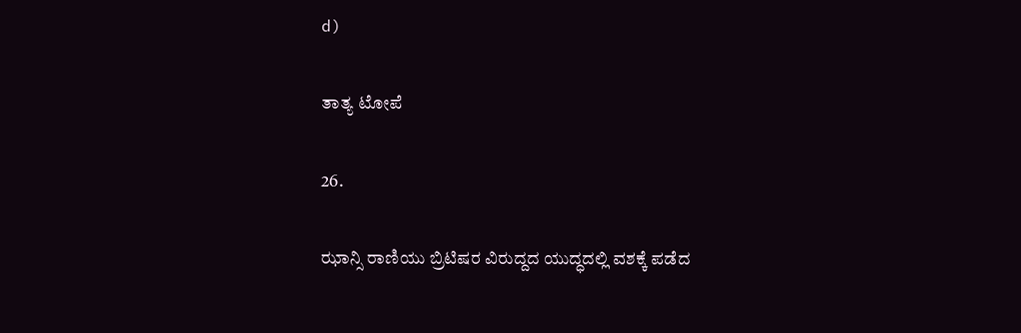d)

ತಾತ್ಯ ಟೋಪೆ

26.

ಝಾನ್ಸಿ ರಾಣಿಯು ಬ್ರಿಟಿಷರ ವಿರುದ್ದದ ಯುದ್ಧದಲ್ಲಿ ವಶಕ್ಕೆ ಪಡೆದ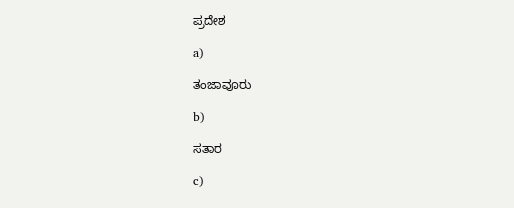ಪ್ರದೇಶ

a)

ತಂಜಾವೂರು

b)

ಸತಾರ

c)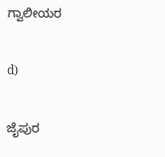ಗ್ವಾಲೀಯರ

d)

ಜೈಪುರ